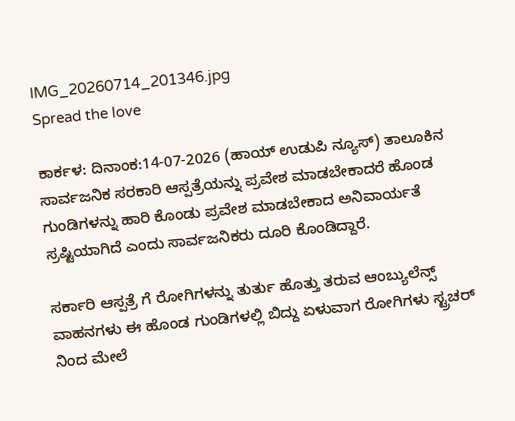IMG_20260714_201346.jpg
Spread the love

ಕಾರ್ಕಳ: ದಿನಾಂಕ:14-07-2026 (ಹಾಯ್ ಉಡುಪಿ ನ್ಯೂಸ್) ತಾಲೂಕಿನ ಸಾರ್ವಜನಿಕ ಸರಕಾರಿ ಆಸ್ಪತ್ರೆಯನ್ನು ಪ್ರವೇಶ ಮಾಡಬೇಕಾದರೆ ಹೊಂಡ ಗುಂಡಿಗಳನ್ನು ಹಾರಿ ಕೊಂಡು ಪ್ರವೇಶ ಮಾಡಬೇಕಾದ ಅನಿವಾರ್ಯತೆ ಸ್ರಷ್ಟಿಯಾಗಿದೆ ಎಂದು ಸಾರ್ವಜನಿಕರು ದೂರಿ ಕೊಂಡಿದ್ದಾರೆ.

ಸರ್ಕಾರಿ ಆಸ್ಪತ್ರೆ ಗೆ ರೋಗಿಗಳನ್ನು ತುರ್ತು ಹೊತ್ತು ತರುವ ಆಂಬ್ಯುಲೆನ್ಸ್ ವಾಹನಗಳು ಈ ಹೊಂಡ ಗುಂಡಿಗಳಲ್ಲಿ ಬಿದ್ದು ಏಳುವಾಗ ರೋಗಿಗಳು ಸ್ಟ್ರಚರ್ ನಿಂದ ಮೇಲೆ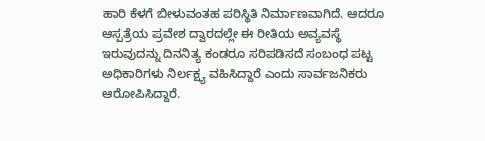ಹಾರಿ ಕೆಳಗೆ ಬೀಳುವಂತಹ ಪರಿಸ್ಥಿತಿ ನಿರ್ಮಾಣವಾಗಿದೆ. ಆದರೂ ಆಸ್ಪತ್ರೆಯ ಪ್ರವೇಶ ದ್ವಾರದಲ್ಲೇ ಈ ರೀತಿಯ ಅವ್ಯವಸ್ಥೆ ಇರುವುದನ್ನು ದಿನನಿತ್ಯ ಕಂಡರೂ ಸರಿಪಡಿಸದೆ ಸಂಬಂಧ ಪಟ್ಟ ಅಧಿಕಾರಿಗಳು ನಿರ್ಲಕ್ಷ್ಯ ವಹಿಸಿದ್ದಾರೆ ಎಂದು ಸಾರ್ವಜನಿಕರು ಆರೋಪಿಸಿದ್ದಾರೆ.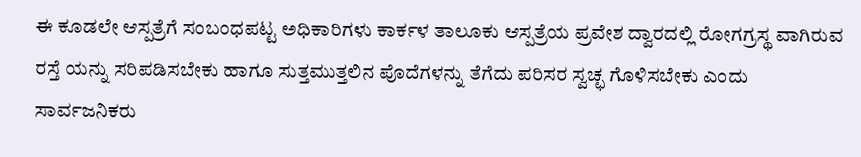ಈ ಕೂಡಲೇ ಆಸ್ಪತ್ರೆಗೆ ಸಂಬಂಧಪಟ್ಟ ಅಧಿಕಾರಿಗಳು ಕಾರ್ಕಳ ತಾಲೂಕು ಆಸ್ಪತ್ರೆಯ ಪ್ರವೇಶ ದ್ವಾರದಲ್ಲಿ ರೋಗಗ್ರಸ್ಥ ವಾಗಿರುವ ರಸ್ತೆ ಯನ್ನು ಸರಿಪಡಿಸಬೇಕು ಹಾಗೂ ಸುತ್ತಮುತ್ತಲಿನ ಪೊದೆಗಳನ್ನು ತೆಗೆದು ಪರಿಸರ ಸ್ವಚ್ಛ ಗೊಳಿಸಬೇಕು ಎಂದು ಸಾರ್ವಜನಿಕರು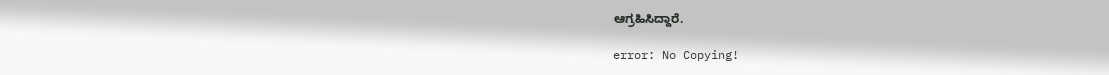ಆಗ್ರಹಿಸಿದ್ದಾರೆ.

error: No Copying!